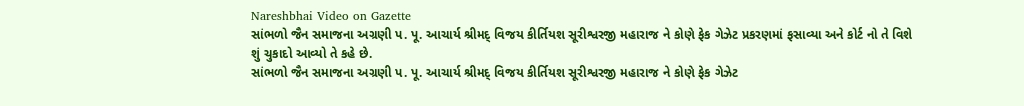Nareshbhai Video on Gazette
સાંભળો જૈન સમાજના અગ્રણી પ. પૂ. આચાર્ય શ્રીમદ્ વિજય કીર્તિયશ સૂરીશ્વરજી મહારાજ ને કોણે ફેક ગેઝેટ પ્રકરણમાં ફસાવ્યા અને કોર્ટ નો તે વિશે શું ચુકાદો આવ્યો તે કહે છે.
સાંભળો જૈન સમાજના અગ્રણી પ. પૂ. આચાર્ય શ્રીમદ્ વિજય કીર્તિયશ સૂરીશ્વરજી મહારાજ ને કોણે ફેક ગેઝેટ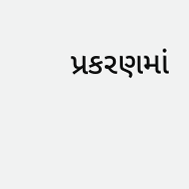પ્રકરણમાં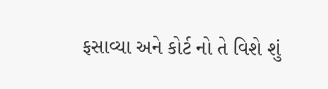ફસાવ્યા અને કોર્ટ નો તે વિશે શું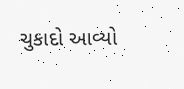ચુકાદો આવ્યો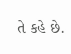તે કહે છે.